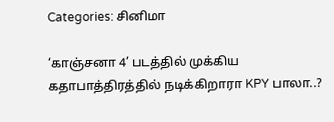Categories: சினிமா

‘காஞ்சனா 4’ படத்தில் முக்கிய கதாபாத்திரத்தில் நடிக்கிறாரா KPY பாலா..?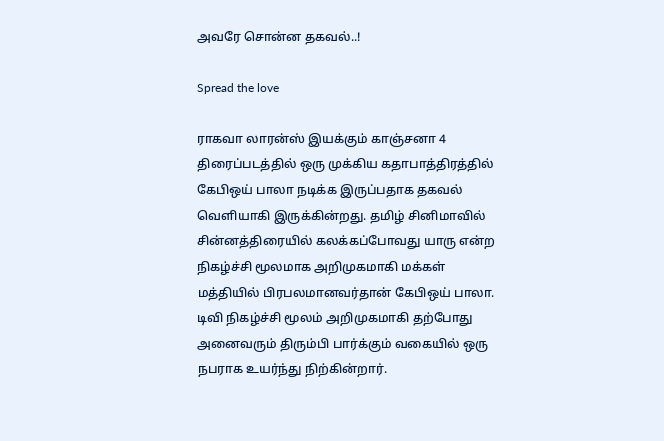அவரே சொன்ன தகவல்..!

Spread the love

ராகவா லாரன்ஸ் இயக்கும் காஞ்சனா 4 திரைப்படத்தில் ஒரு முக்கிய கதாபாத்திரத்தில் கேபிஒய் பாலா நடிக்க இருப்பதாக தகவல் வெளியாகி இருக்கின்றது. தமிழ் சினிமாவில் சின்னத்திரையில் கலக்கப்போவது யாரு என்ற நிகழ்ச்சி மூலமாக அறிமுகமாகி மக்கள் மத்தியில் பிரபலமானவர்தான் கேபிஒய் பாலா. டிவி நிகழ்ச்சி மூலம் அறிமுகமாகி தற்போது அனைவரும் திரும்பி பார்க்கும் வகையில் ஒரு நபராக உயர்ந்து நிற்கின்றார்.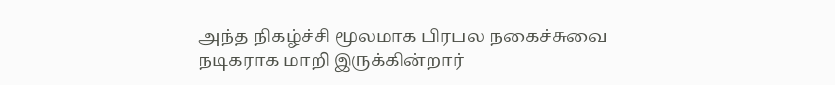அந்த நிகழ்ச்சி மூலமாக பிரபல நகைச்சுவை நடிகராக மாறி இருக்கின்றார்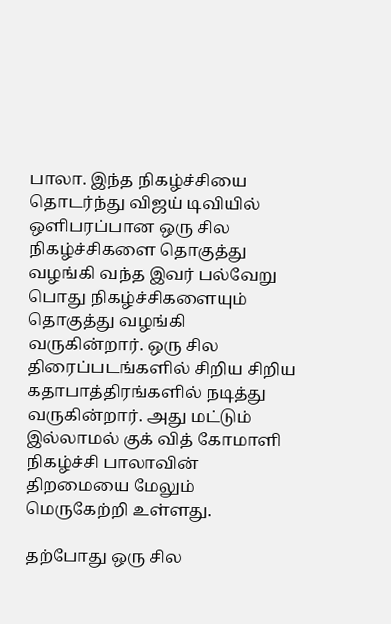பாலா. இந்த நிகழ்ச்சியை தொடர்ந்து விஜய் டிவியில் ஒளிபரப்பான ஒரு சில நிகழ்ச்சிகளை தொகுத்து வழங்கி வந்த இவர் பல்வேறு பொது நிகழ்ச்சிகளையும் தொகுத்து வழங்கி வருகின்றார். ஒரு சில திரைப்படங்களில் சிறிய சிறிய கதாபாத்திரங்களில் நடித்து வருகின்றார். அது மட்டும் இல்லாமல் குக் வித் கோமாளி நிகழ்ச்சி பாலாவின் திறமையை மேலும் மெருகேற்றி உள்ளது.

தற்போது ஒரு சில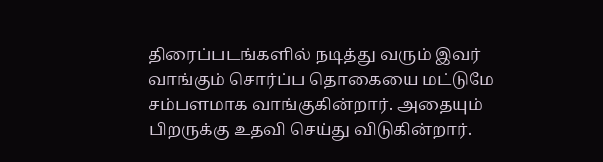திரைப்படங்களில் நடித்து வரும் இவர் வாங்கும் சொர்ப்ப தொகையை மட்டுமே சம்பளமாக வாங்குகின்றார். அதையும் பிறருக்கு உதவி செய்து விடுகின்றார்.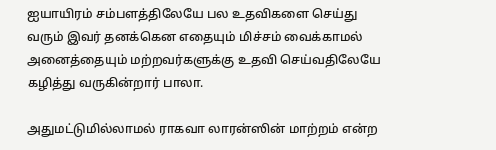ஐயாயிரம் சம்பளத்திலேயே பல உதவிகளை செய்து வரும் இவர் தனக்கென எதையும் மிச்சம் வைக்காமல் அனைத்தையும் மற்றவர்களுக்கு உதவி செய்வதிலேயே கழித்து வருகின்றார் பாலா.

அதுமட்டுமில்லாமல் ராகவா லாரன்ஸின் மாற்றம் என்ற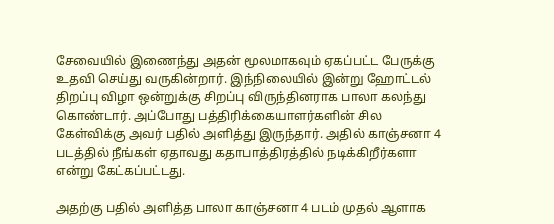சேவையில் இணைந்து அதன் மூலமாகவும் ஏகப்பட்ட பேருக்கு உதவி செய்து வருகின்றார். இந்நிலையில் இன்று ஹோட்டல் திறப்பு விழா ஒன்றுக்கு சிறப்பு விருந்தினராக பாலா கலந்து கொண்டார். அப்போது பத்திரிக்கையாளர்களின் சில கேள்விக்கு அவர் பதில் அளித்து இருந்தார். அதில் காஞ்சனா 4 படத்தில் நீங்கள் ஏதாவது கதாபாத்திரத்தில் நடிக்கிறீர்களா என்று கேட்கப்பட்டது.

அதற்கு பதில் அளித்த பாலா காஞ்சனா 4 படம் முதல் ஆளாக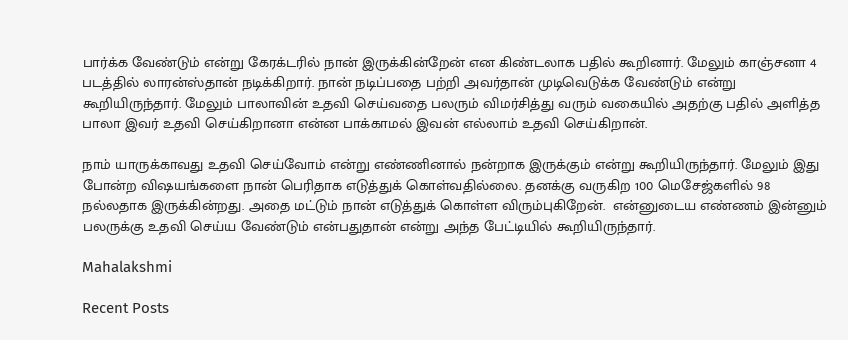பார்க்க வேண்டும் என்று கேரக்டரில் நான் இருக்கின்றேன் என கிண்டலாக பதில் கூறினார். மேலும் காஞ்சனா 4  படத்தில் லாரன்ஸ்தான் நடிக்கிறார். நான் நடிப்பதை பற்றி அவர்தான் முடிவெடுக்க வேண்டும் என்று கூறியிருந்தார். மேலும் பாலாவின் உதவி செய்வதை பலரும் விமர்சித்து வரும் வகையில் அதற்கு பதில் அளித்த பாலா இவர் உதவி செய்கிறானா என்ன பாக்காமல் இவன் எல்லாம் உதவி செய்கிறான்.

நாம் யாருக்காவது உதவி செய்வோம் என்று எண்ணினால் நன்றாக இருக்கும் என்று கூறியிருந்தார். மேலும் இது போன்ற விஷயங்களை நான் பெரிதாக எடுத்துக் கொள்வதில்லை. தனக்கு வருகிற 100 மெசேஜ்களில் 98 நல்லதாக இருக்கின்றது. அதை மட்டும் நான் எடுத்துக் கொள்ள விரும்புகிறேன்.  என்னுடைய எண்ணம் இன்னும் பலருக்கு உதவி செய்ய வேண்டும் என்பதுதான் என்று அந்த பேட்டியில் கூறியிருந்தார்.

Mahalakshmi

Recent Posts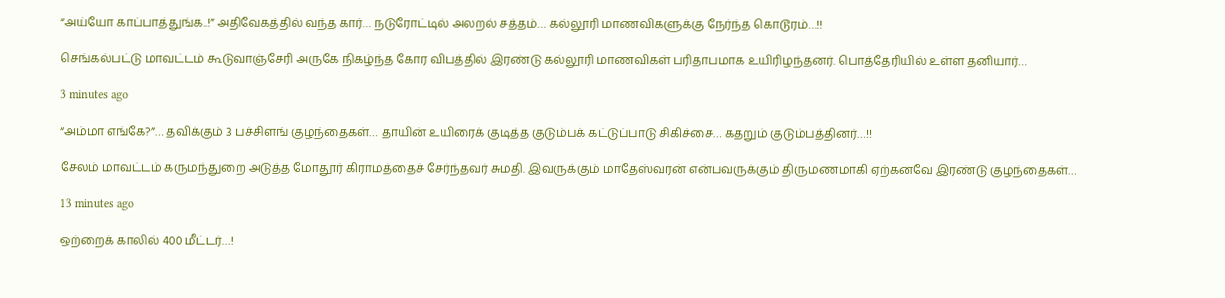“அய்யோ காப்பாத்துங்க..!” அதிவேகத்தில் வந்த கார்… நடுரோட்டில் அலறல் சத்தம்… கல்லூரி மாணவிகளுக்கு நேர்ந்த கொடூரம்…!!

செங்கல்பட்டு மாவட்டம் கூடுவாஞ்சேரி அருகே நிகழ்ந்த கோர விபத்தில் இரண்டு கல்லூரி மாணவிகள் பரிதாபமாக உயிரிழந்தனர். பொத்தேரியில் உள்ள தனியார்…

3 minutes ago

“அம்மா எங்கே?”… தவிக்கும் 3 பச்சிளங் குழந்தைகள்… தாயின் உயிரைக் குடித்த குடும்பக் கட்டுப்பாடு சிகிச்சை… கதறும் குடும்பத்தினர்…!!

சேலம் மாவட்டம் கருமந்துறை அடுத்த மோதூர் கிராமத்தைச் சேர்ந்தவர் சுமதி. இவருக்கும் மாதேஸ்வரன் என்பவருக்கும் திருமணமாகி ஏற்கனவே இரண்டு குழந்தைகள்…

13 minutes ago

ஒற்றைக் காலில் 400 மீட்டர்…!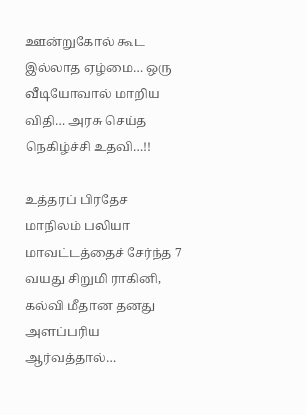ஊன்றுகோல் கூட இல்லாத ஏழ்மை… ஒரு வீடியோவால் மாறிய விதி… அரசு செய்த நெகிழ்ச்சி உதவி…!!

உத்தரப் பிரதேச மாநிலம் பலியா மாவட்டத்தைச் சேர்ந்த 7 வயது சிறுமி ராகினி, கல்வி மீதான தனது அளப்பரிய ஆர்வத்தால்…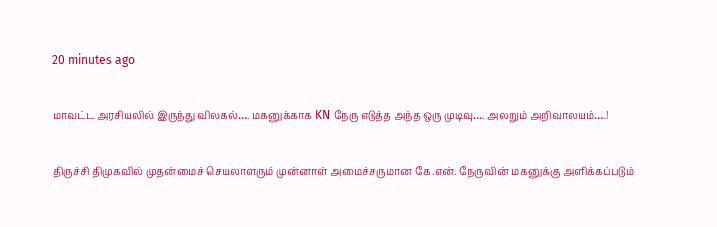20 minutes ago

மாவட்ட அரசியலில் இருந்து விலகல்…. மகனுக்காக KN நேரு எடுத்த அந்த ஒரு முடிவு…. அலறும் அறிவாலயம்….!

திருச்சி திமுகவில் முதன்மைச் செயலாளரும் முன்னாள் அமைச்சருமான கே.என். நேருவின் மகனுக்கு அளிக்கப்படும்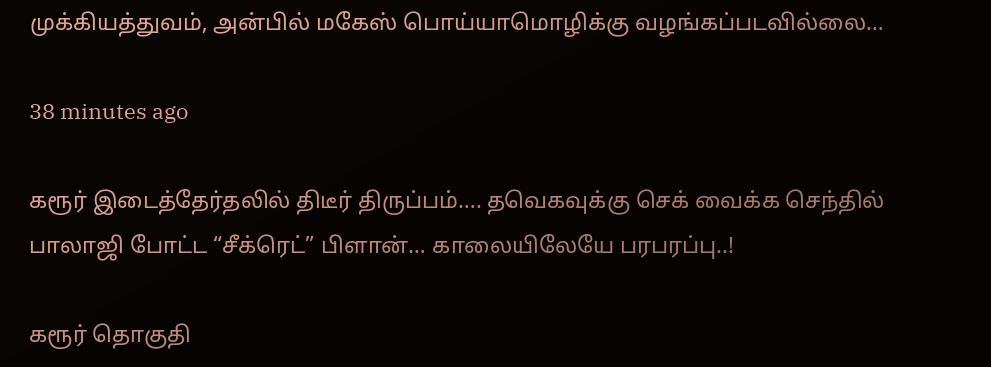முக்கியத்துவம், அன்பில் மகேஸ் பொய்யாமொழிக்கு வழங்கப்படவில்லை…

38 minutes ago

கரூர் இடைத்தேர்தலில் திடீர் திருப்பம்…. தவெகவுக்கு செக் வைக்க செந்தில் பாலாஜி போட்ட “சீக்ரெட்” பிளான்… காலையிலேயே பரபரப்பு..!

கரூர் தொகுதி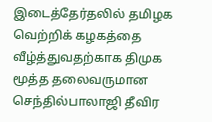இடைத்தேர்தலில் தமிழக வெற்றிக் கழகத்தை வீழ்த்துவதற்காக திமுக மூத்த தலைவருமான செந்தில்பாலாஜி தீவிர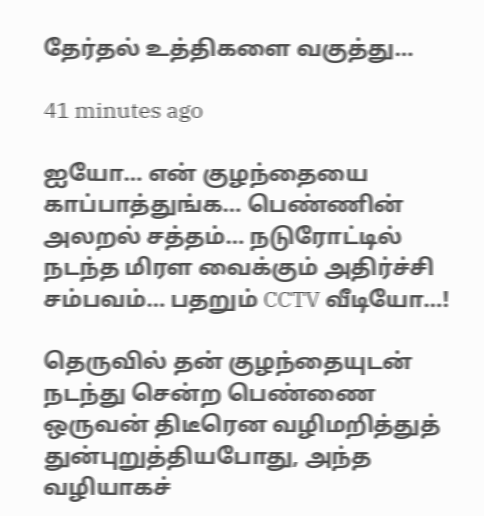தேர்தல் உத்திகளை வகுத்து…

41 minutes ago

ஐயோ… என் குழந்தையை காப்பாத்துங்க… பெண்ணின் அலறல் சத்தம்… நடுரோட்டில் நடந்த மிரள வைக்கும் அதிர்ச்சி சம்பவம்… பதறும் CCTV வீடியோ…!

தெருவில் தன் குழந்தையுடன் நடந்து சென்ற பெண்ணை ஒருவன் திடீரென வழிமறித்துத் துன்புறுத்தியபோது, அந்த வழியாகச்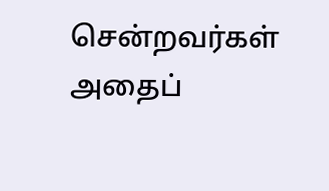சென்றவர்கள் அதைப்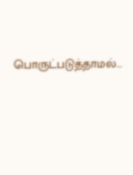பொருட்படுத்தாமல்…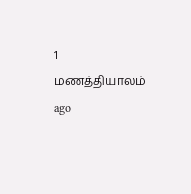1 மணத்தியாலம் ago